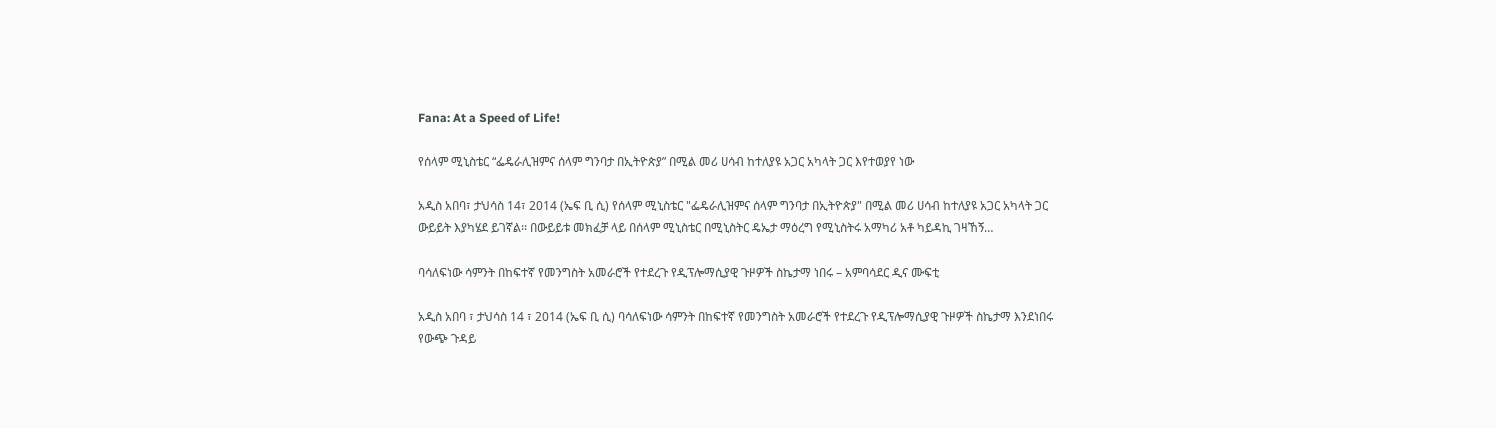Fana: At a Speed of Life!

የሰላም ሚኒስቴር “ፌዴራሊዝምና ሰላም ግንባታ በኢትዮጵያ” በሚል መሪ ሀሳብ ከተለያዩ አጋር አካላት ጋር እየተወያየ ነው

አዲስ አበባ፣ ታህሳስ 14፣ 2014 (ኤፍ ቢ ሲ) የሰላም ሚኒስቴር "ፌዴራሊዝምና ሰላም ግንባታ በኢትዮጵያ" በሚል መሪ ሀሳብ ከተለያዩ አጋር አካላት ጋር ውይይት እያካሄደ ይገኛል፡፡ በውይይቱ መክፈቻ ላይ በሰላም ሚኒስቴር በሚኒስትር ዴኤታ ማዕረግ የሚኒስትሩ አማካሪ አቶ ካይዳኪ ገዛኸኝ…

ባሳለፍነው ሳምንት በከፍተኛ የመንግስት አመራሮች የተደረጉ የዲፕሎማሲያዊ ጉዞዎች ስኬታማ ነበሩ – አምባሳደር ዲና ሙፍቲ

አዲስ አበባ ፣ ታህሳስ 14 ፣ 2014 (ኤፍ ቢ ሲ) ባሳለፍነው ሳምንት በከፍተኛ የመንግስት አመራሮች የተደረጉ የዲፕሎማሲያዊ ጉዞዎች ስኬታማ እንደነበሩ የውጭ ጉዳይ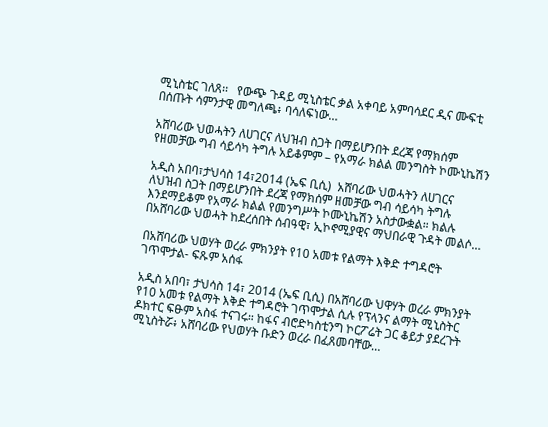ሚኒስቴር ገለጸ፡፡   የውጭ ጉዳይ ሚኒስቴር ቃል አቀባይ አምባሳደር ዲና ሙፍቲ በሰጡት ሳምንታዊ መግለጫ፥ ባሳለፍነው…

አሸባሪው ህወሓትን ለሀገርና ለህዝብ ስጋት በማይሆንበት ደረጃ የማክሰም የዘመቻው ግብ ሳይሳካ ትግሉ አይቆምም – የአማራ ክልል መንግስት ኮሙኒኬሽን

አዲስ አበባ፣ታህሳስ 14፣2014 (ኤፍ ቢሲ)  አሸባሪው ህወሓትን ለሀገርና ለህዝብ ስጋት በማይሆንበት ደረጃ የማክሰም ዘመቻው ግብ ሳይሳካ ትግሉ እንደማይቆም የአማራ ክልል የመንግሥት ኮሙኒኬሽን አስታውቋል። ክልሉ በአሸባሪው ህወሓት ከደረሰበት ሰብዓዊ፣ ኢኮኖሚያዊና ማህበራዊ ጉዳት መልሶ…

በአሸባሪው ህወሃት ወረራ ምክንያት የ10 አመቱ የልማት እቅድ ተግዳሮት ገጥሞታል- ፍጹም አሰፋ

አዲስ አበባ፣ ታህሳስ 14፣ 2014 (ኤፍ ቢሲ) በአሸባሪው ህዋሃት ወረራ ምክንያት የ10 አመቱ የልማት እቅድ ተግዳሮት ገጥሞታል ሲሉ የፕላንና ልማት ሚኒስትር ዶክተር ፍፁም አስፋ ተናገሩ። ከፋና ብሮድካስቲንግ ኮርፖሬት ጋር ቆይታ ያደረጉት ሚኒስትሯ፥ አሸባሪው የህወሃት ቡድን ወረራ በፈጸመባቸው…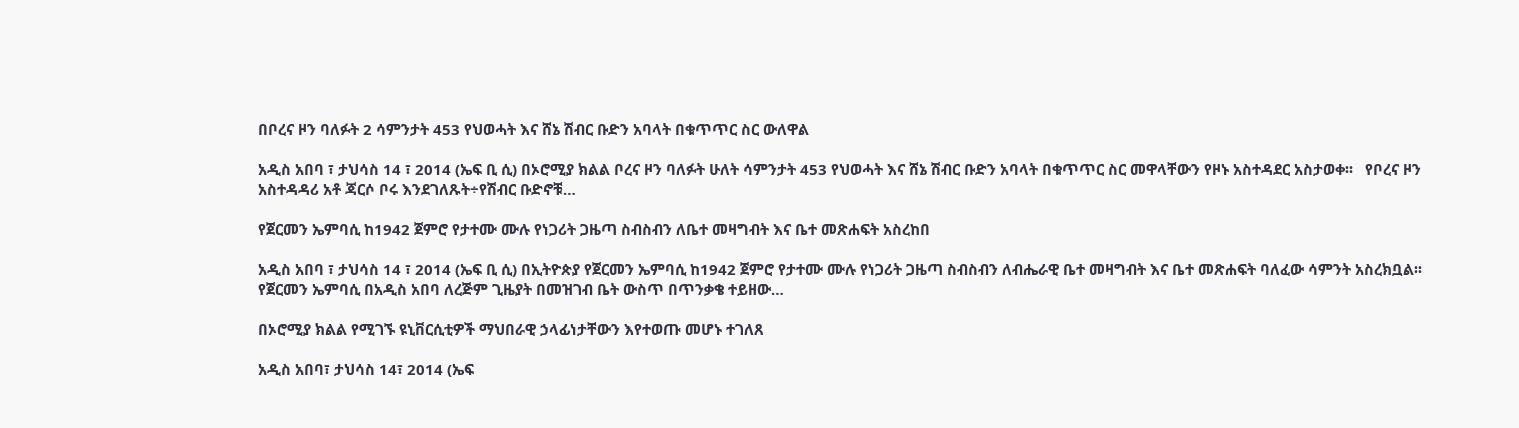በቦረና ዞን ባለፉት 2 ሳምንታት 453 የህወሓት እና ሸኔ ሽብር ቡድን አባላት በቁጥጥር ስር ውለዋል

አዲስ አበባ ፣ ታህሳስ 14 ፣ 2014 (ኤፍ ቢ ሲ) በኦሮሚያ ክልል ቦረና ዞን ባለፉት ሁለት ሳምንታት 453 የህወሓት እና ሸኔ ሽብር ቡድን አባላት በቁጥጥር ስር መዋላቸውን የዞኑ አስተዳደር አስታወቀ፡፡   የቦረና ዞን አስተዳዳሪ አቶ ጃርሶ ቦሩ እንደገለጹት÷የሽብር ቡድኖቹ…

የጀርመን ኤምባሲ ከ1942 ጀምሮ የታተሙ ሙሉ የነጋሪት ጋዜጣ ስብስብን ለቤተ መዛግብት እና ቤተ መጽሐፍት አስረከበ

አዲስ አበባ ፣ ታህሳስ 14 ፣ 2014 (ኤፍ ቢ ሲ) በኢትዮጵያ የጀርመን ኤምባሲ ከ1942 ጀምሮ የታተሙ ሙሉ የነጋሪት ጋዜጣ ስብስብን ለብሔራዊ ቤተ መዛግብት እና ቤተ መጽሐፍት ባለፈው ሳምንት አስረክቧል፡፡ የጀርመን ኤምባሲ በአዲስ አበባ ለረጅም ጊዜያት በመዝገብ ቤት ውስጥ በጥንቃቄ ተይዘው…

በኦሮሚያ ክልል የሚገኙ ዩኒቨርሲቲዎች ማህበራዊ ኃላፊነታቸውን እየተወጡ መሆኑ ተገለጸ

አዲስ አበባ፣ ታህሳስ 14፣ 2014 (ኤፍ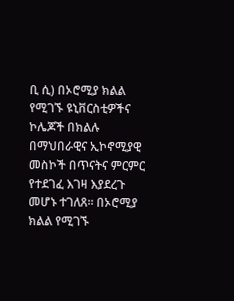ቢ ሲ) በኦሮሚያ ክልል የሚገኙ ዩኒቨርስቲዎችና ኮሌጆች በክልሉ በማህበራዊና ኢኮኖሚያዊ መስኮች በጥናትና ምርምር የተደገፈ እገዛ እያደረጉ መሆኑ ተገለጸ፡፡ በኦሮሚያ ክልል የሚገኙ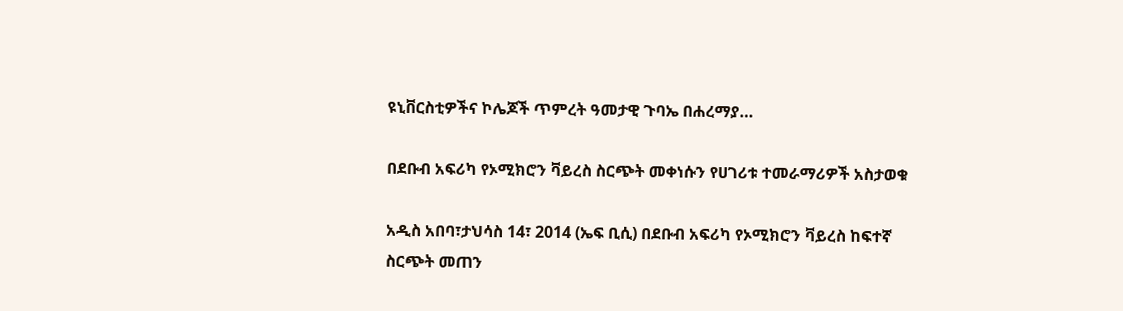ዩኒቨርስቲዎችና ኮሌጆች ጥምረት ዓመታዊ ጉባኤ በሐረማያ…

በደቡብ አፍሪካ የኦሚክሮን ቫይረስ ስርጭት መቀነሱን የሀገሪቱ ተመራማሪዎች አስታወቁ

አዲስ አበባ፣ታህሳስ 14፣ 2014 (ኤፍ ቢሲ) በደቡብ አፍሪካ የኦሚክሮን ቫይረስ ከፍተኛ ስርጭት መጠን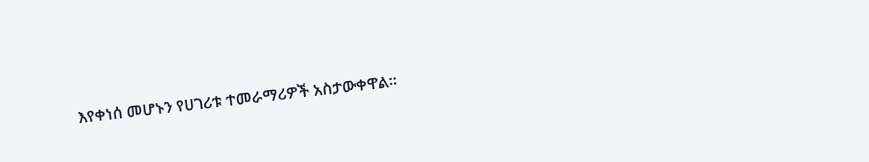እየቀነሰ መሆኑን የሀገሪቱ ተመራማሪዎች አስታውቀዋል።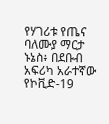የሃገሪቱ የጤና ባለሙያ ማርታ ኑኔስ፥ በደቡብ አፍሪካ አራተኛው የኮቪድ-19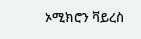ኦሚክሮን ቫይረስ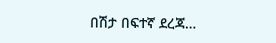በሽታ በፍተኛ ደረጃ…